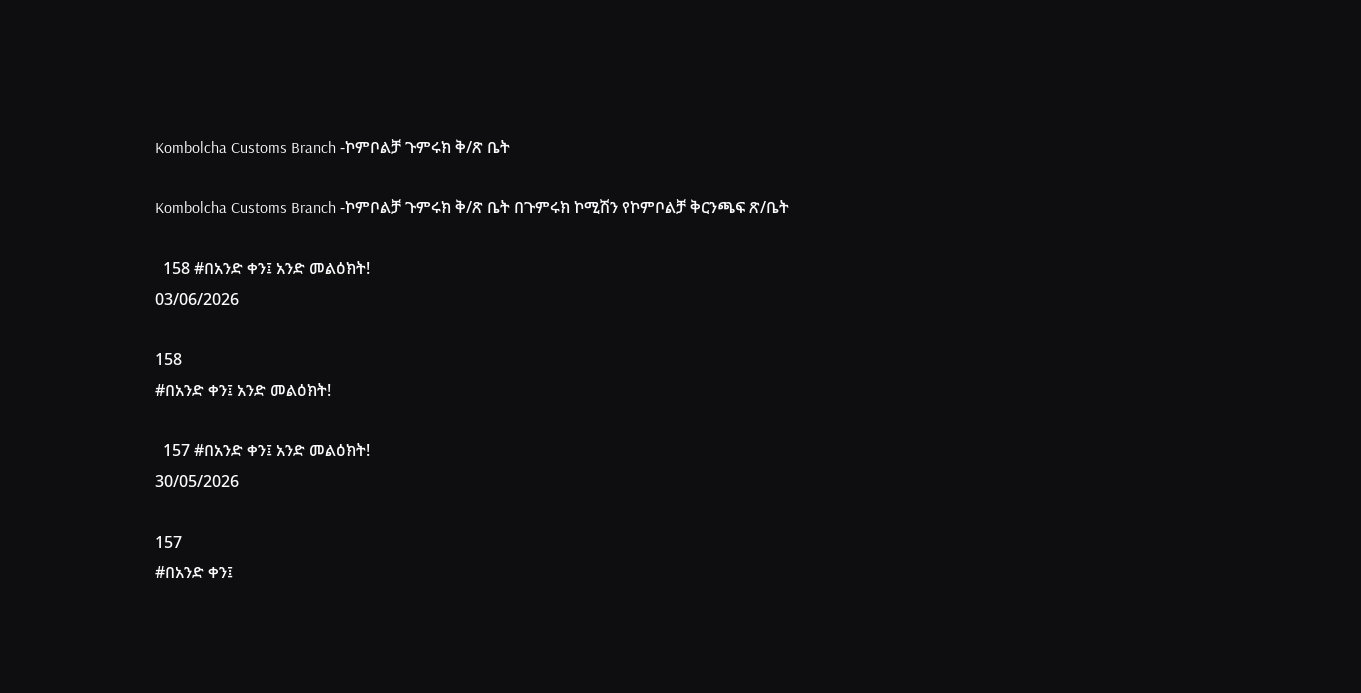Kombolcha Customs Branch -ኮምቦልቻ ጉምሩክ ቅ/ጽ ቤት

Kombolcha Customs Branch -ኮምቦልቻ ጉምሩክ ቅ/ጽ ቤት በጉምሩክ ኮሚሽን የኮምቦልቻ ቅርንጫፍ ጽ/ቤት

  158 #በአንድ ቀን፤ አንድ መልዕክት!
03/06/2026

158
#በአንድ ቀን፤ አንድ መልዕክት!

  157 #በአንድ ቀን፤ አንድ መልዕክት!
30/05/2026

157
#በአንድ ቀን፤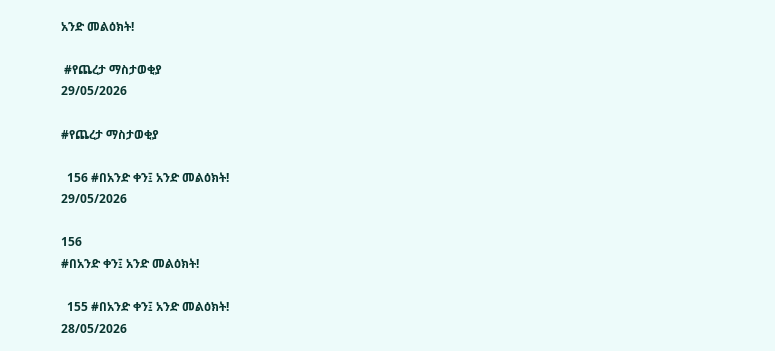አንድ መልዕክት!

 #የጨረታ ማስታወቂያ
29/05/2026

#የጨረታ ማስታወቂያ

  156 #በአንድ ቀን፤ አንድ መልዕክት!
29/05/2026

156
#በአንድ ቀን፤ አንድ መልዕክት!

  155 #በአንድ ቀን፤ አንድ መልዕክት!
28/05/2026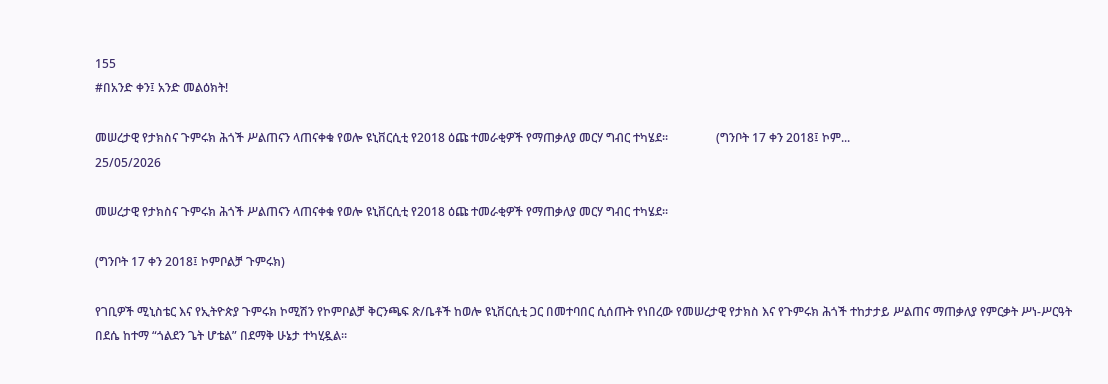155
#በአንድ ቀን፤ አንድ መልዕክት!

መሠረታዊ የታክስና ጉምሩክ ሕጎች ሥልጠናን ላጠናቀቁ የወሎ ዩኒቨርሲቲ የ2018 ዕጩ ተመራቂዎች የማጠቃለያ መርሃ ግብር ተካሄደ፡፡                (ግንቦት 17 ቀን 2018፤ ኮም...
25/05/2026

መሠረታዊ የታክስና ጉምሩክ ሕጎች ሥልጠናን ላጠናቀቁ የወሎ ዩኒቨርሲቲ የ2018 ዕጩ ተመራቂዎች የማጠቃለያ መርሃ ግብር ተካሄደ፡፡

(ግንቦት 17 ቀን 2018፤ ኮምቦልቻ ጉምሩክ)

የገቢዎች ሚኒስቴር እና የኢትዮጵያ ጉምሩክ ኮሚሽን የኮምቦልቻ ቅርንጫፍ ጽ/ቤቶች ከወሎ ዩኒቨርሲቲ ጋር በመተባበር ሲሰጡት የነበረው የመሠረታዊ የታክስ እና የጉምሩክ ሕጎች ተከታታይ ሥልጠና ማጠቃለያ የምርቃት ሥነ-ሥርዓት በደሴ ከተማ “ጎልደን ጌት ሆቴል” በደማቅ ሁኔታ ተካሂዷል።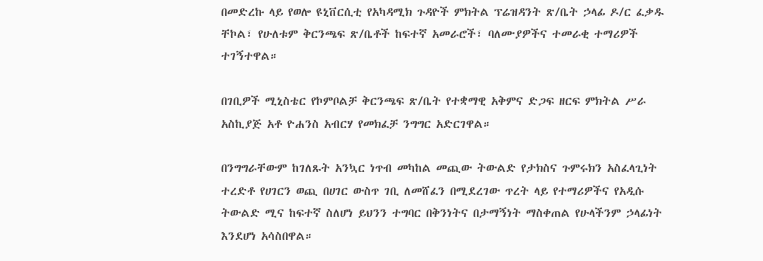በመድረኩ ላይ የወሎ ዩኒቨርሲቲ የአካዳሚክ ጉዳዮች ምክትል ፕሬዝዳንት ጽ/ቤት ኃላፊ ዶ/ር ፈቃዱ ቸኮል፣ የሁለቱም ቅርንጫፍ ጽ/ቤቶች ከፍተኛ አመራሮች፣ ባለሙያዎችና ተመራቂ ተማሪዎች ተገኝተዋል።

በገቢዎች ሚኒስቴር የኮምቦልቻ ቅርንጫፍ ጽ/ቤት የተቋማዊ አቅምና ድጋፍ ዘርፍ ምክትል ሥራ አስኪያጅ አቶ ዮሐንስ አብርሃ የመክፈቻ ንግግር አድርገዋል።

በንግግራቸውም ከገለጹት አንኳር ነጥብ መካከል መጪው ትውልድ የታክስና ጉምሩክን አስፈላጊነት ተረድቶ የሀገርን ወጪ በሀገር ውስጥ ገቢ ለመሸፈን በሚደረገው ጥረት ላይ የተማሪዎችና የአዲሱ ትውልድ ሚና ከፍተኛ ስለሆነ ይህንን ተግባር በቅንነትና በታማኝነት ማስቀጠል የሁላችንም ኃላፊነት እንደሆነ አሳስበዋል።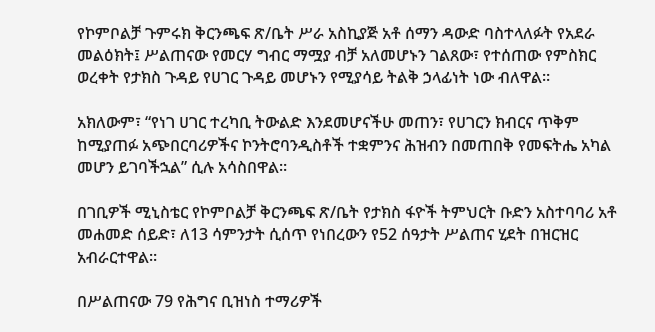የኮምቦልቻ ጉምሩክ ቅርንጫፍ ጽ/ቤት ሥራ አስኪያጅ አቶ ሰማን ዳውድ ባስተላለፉት የአደራ መልዕክት፤ ሥልጠናው የመርሃ ግብር ማሟያ ብቻ አለመሆኑን ገልጸው፣ የተሰጠው የምስክር ወረቀት የታክስ ጉዳይ የሀገር ጉዳይ መሆኑን የሚያሳይ ትልቅ ኃላፊነት ነው ብለዋል።

አክለውም፣ “የነገ ሀገር ተረካቢ ትውልድ እንደመሆናችሁ መጠን፣ የሀገርን ክብርና ጥቅም ከሚያጠፉ አጭበርባሪዎችና ኮንትሮባንዲስቶች ተቋምንና ሕዝብን በመጠበቅ የመፍትሔ አካል መሆን ይገባችኋል” ሲሉ አሳስበዋል።

በገቢዎች ሚኒስቴር የኮምቦልቻ ቅርንጫፍ ጽ/ቤት የታክስ ፋዮች ትምህርት ቡድን አስተባባሪ አቶ መሐመድ ሰይድ፣ ለ13 ሳምንታት ሲሰጥ የነበረውን የ52 ሰዓታት ሥልጠና ሂደት በዝርዝር አብራርተዋል።

በሥልጠናው 79 የሕግና ቢዝነስ ተማሪዎች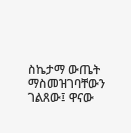ስኬታማ ውጤት ማስመዝገባቸውን ገልጸው፤ ዋናው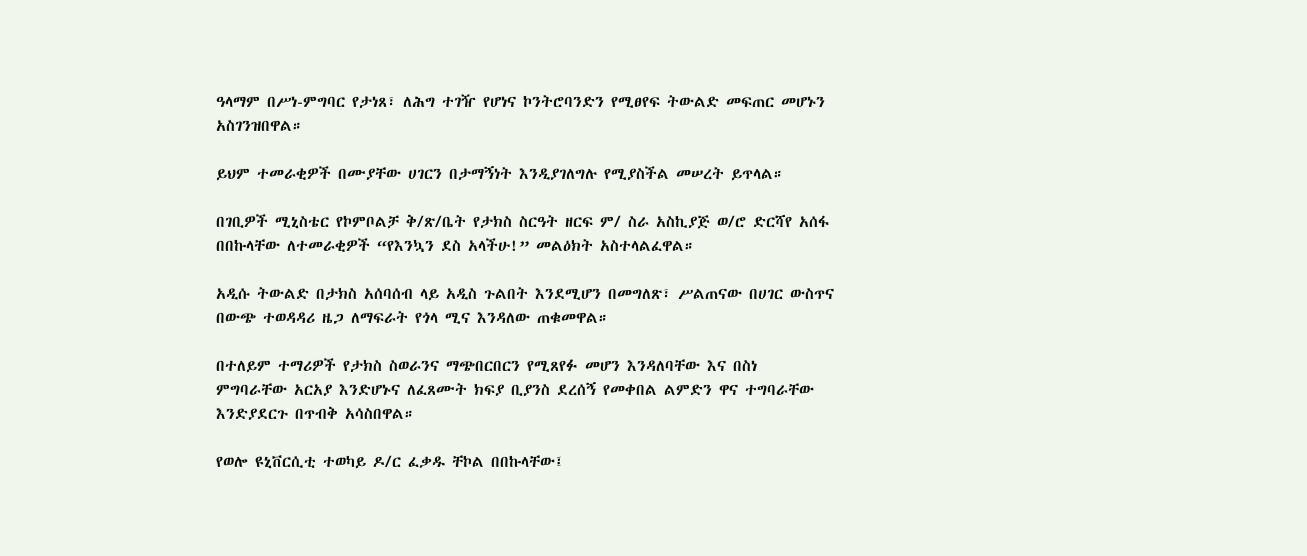ዓላማም በሥነ-ምግባር የታነጸ፣ ለሕግ ተገዥ የሆነና ኮንትሮባንድን የሚፀየፍ ትውልድ መፍጠር መሆኑን አስገንዝበዋል።

ይህም ተመራቂዎች በሙያቸው ሀገርን በታማኝነት እንዲያገለግሉ የሚያስችል መሠረት ይጥላል።

በገቢዎች ሚኒስቴር የኮምቦልቻ ቅ/ጽ/ቤት የታክስ ስርዓት ዘርፍ ም/ ስራ አስኪያጅ ወ/ሮ ድርሻየ አሰፋ በበኩላቸው ለተመራቂዎች “የእንኳን ደስ አላችሁ!” መልዕክት አስተላልፈዋል።

አዲሱ ትውልድ በታክስ አሰባሰብ ላይ አዲስ ጉልበት እንደሚሆን በመግለጽ፣ ሥልጠናው በሀገር ውስጥና በውጭ ተወዳዳሪ ዜጋ ለማፍራት የጎላ ሚና እንዳለው ጠቁመዋል።

በተለይም ተማሪዎች የታክስ ስወራንና ማጭበርበርን የሚጸየፉ መሆን እንዳለባቸው እና በስነ ምግባራቸው አርአያ እንድሆኑና ለፈጸሙት ክፍያ ቢያንስ ደረሰኝ የመቀበል ልምድን ዋና ተግባራቸው እንድያደርጉ በጥብቅ አሳስበዋል።

የወሎ ዩኒቨርሲቲ ተወካይ ዶ/ር ፈቃዱ ቸኮል በበኩላቸው፤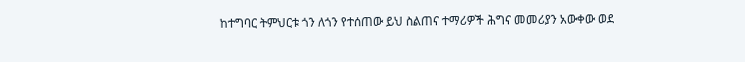ከተግባር ትምህርቱ ጎን ለጎን የተሰጠው ይህ ስልጠና ተማሪዎች ሕግና መመሪያን አውቀው ወደ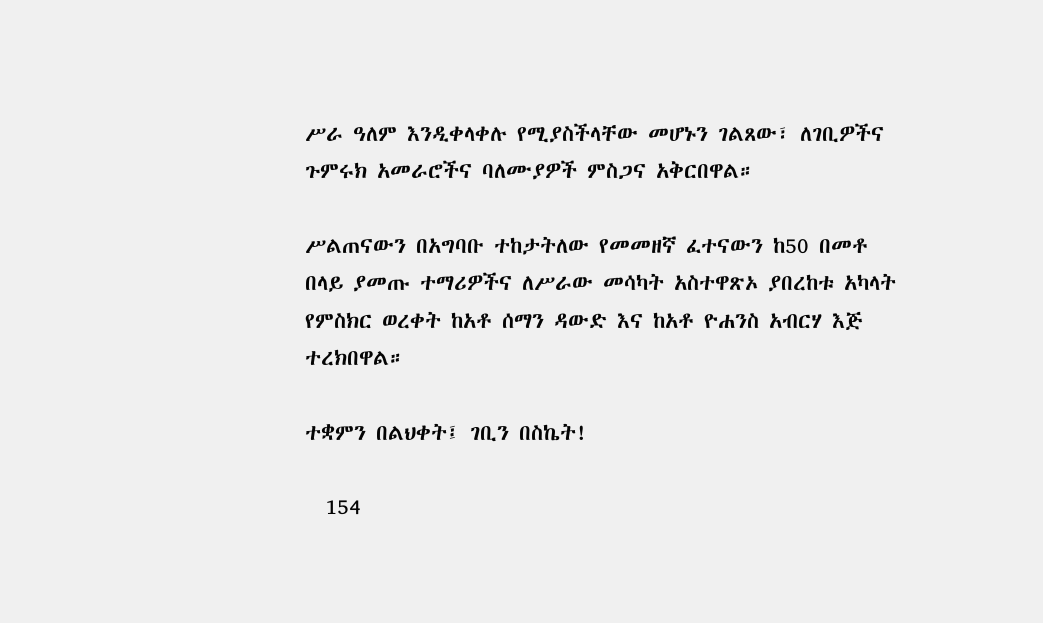ሥራ ዓለም እንዲቀላቀሉ የሚያስችላቸው መሆኑን ገልጸው፣ ለገቢዎችና ጉምሩክ አመራሮችና ባለሙያዎች ምስጋና አቅርበዋል።

ሥልጠናውን በአግባቡ ተከታትለው የመመዘኛ ፈተናውን ከ50 በመቶ በላይ ያመጡ ተማሪዎችና ለሥራው መሳካት አስተዋጽኦ ያበረከቱ አካላት የምስክር ወረቀት ከአቶ ሰማን ዳውድ እና ከአቶ ዮሐንስ አብርሃ እጅ ተረክበዋል።

ተቋምን በልህቀት፤ ገቢን በስኬት!

  154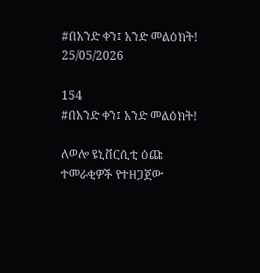#በአንድ ቀን፤ አንድ መልዕክት!
25/05/2026

154
#በአንድ ቀን፤ አንድ መልዕክት!

ለወሎ ዩኒቨርሲቲ ዕጩ ተመራቂዎች የተዘጋጀው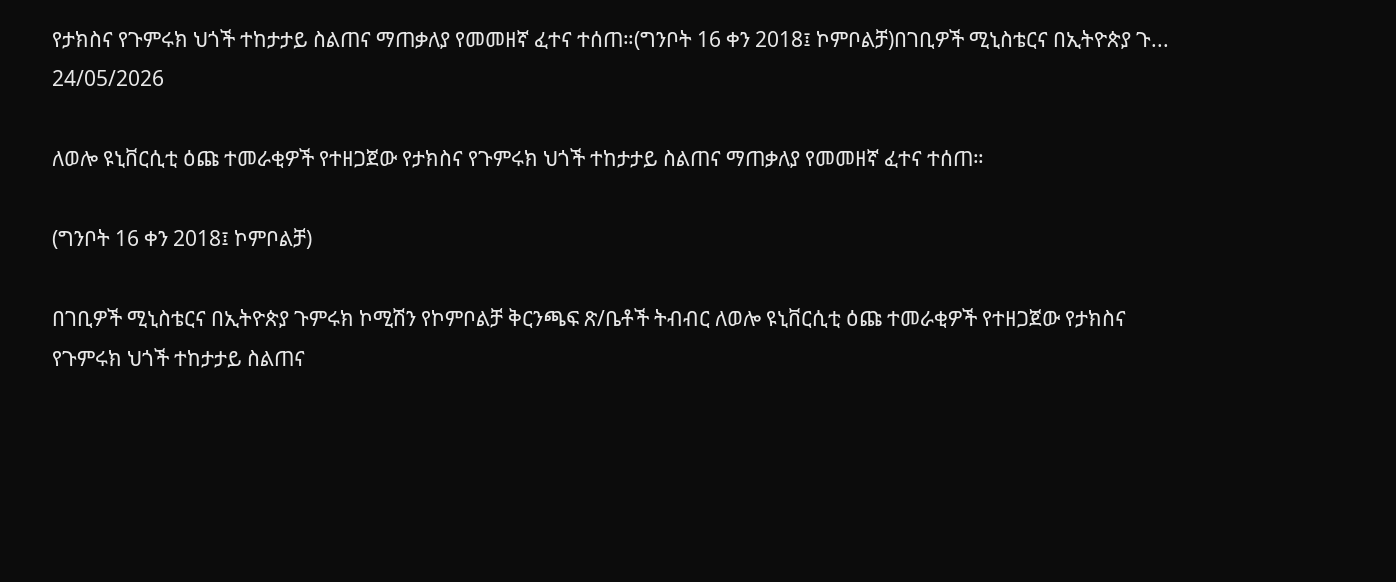የታክስና የጉምሩክ ህጎች ተከታታይ ስልጠና ማጠቃለያ የመመዘኛ ፈተና ተሰጠ።(ግንቦት 16 ቀን 2018፤ ኮምቦልቻ)በገቢዎች ሚኒስቴርና በኢትዮጵያ ጉ...
24/05/2026

ለወሎ ዩኒቨርሲቲ ዕጩ ተመራቂዎች የተዘጋጀው የታክስና የጉምሩክ ህጎች ተከታታይ ስልጠና ማጠቃለያ የመመዘኛ ፈተና ተሰጠ።

(ግንቦት 16 ቀን 2018፤ ኮምቦልቻ)

በገቢዎች ሚኒስቴርና በኢትዮጵያ ጉምሩክ ኮሚሽን የኮምቦልቻ ቅርንጫፍ ጽ/ቤቶች ትብብር ለወሎ ዩኒቨርሲቲ ዕጩ ተመራቂዎች የተዘጋጀው የታክስና የጉምሩክ ህጎች ተከታታይ ስልጠና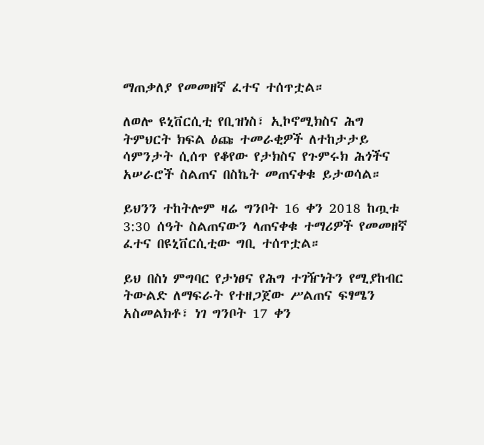ማጠቃለያ የመመዘኛ ፈተና ተሰጥቷል።

ለወሎ ዩኒቨርሲቲ የቢዝነስ፣ ኢኮኖሚክስና ሕግ ትምህርት ክፍል ዕጩ ተመራቂዎች ለተከታታይ ሳምንታት ሲሰጥ የቆየው የታክስና የጉምሩክ ሕጎችና አሠራሮች ስልጠና በስኬት መጠናቀቁ ይታወሳል።

ይህንን ተከትሎም ዛሬ ግንቦት 16 ቀን 2018 ከጧቱ 3:30 ሰዓት ስልጠናውን ላጠናቀቁ ተማሪዎች የመመዘኛ ፈተና በዩኒቨርሲቲው ግቢ ተሰጥቷል።

ይህ በስነ ምግባር የታነፀና የሕግ ተገዥነትን የሚያከብር ትውልድ ለማፍራት የተዘጋጀው ሥልጠና ፍፃሜን አስመልክቶ፣ ነገ ግንቦት 17 ቀን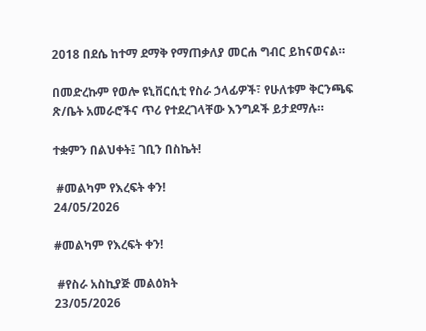2018 በደሴ ከተማ ደማቅ የማጠቃለያ መርሐ ግብር ይከናወናል።

በመድረኩም የወሎ ዩኒቨርሲቲ የስራ ኃላፊዎች፣ የሁለቱም ቅርንጫፍ ጽ/ቤት አመራሮችና ጥሪ የተደረገላቸው እንግዶች ይታደማሉ።

ተቋምን በልህቀት፤ ገቢን በስኬት!

 #መልካም የእረፍት ቀን!
24/05/2026

#መልካም የእረፍት ቀን!

 #የስራ አስኪያጅ መልዕክት
23/05/2026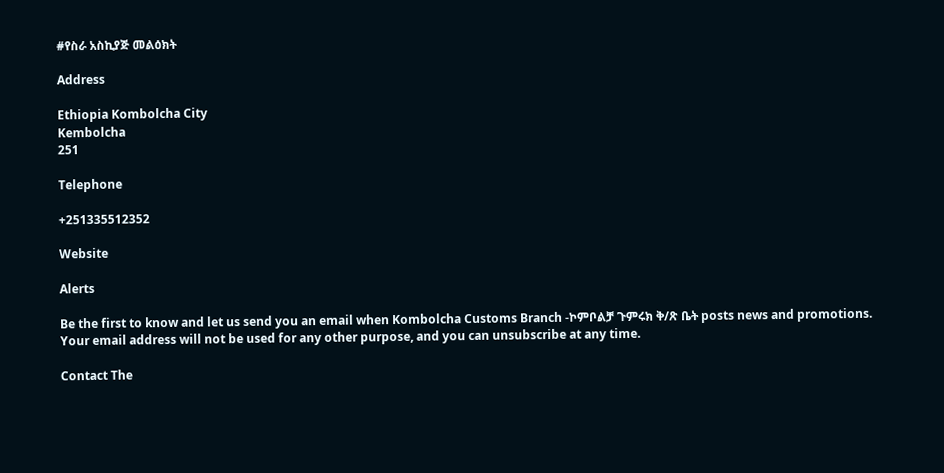#የስራ አስኪያጅ መልዕክት

Address

Ethiopia Kombolcha City
Kembolcha
251

Telephone

+251335512352

Website

Alerts

Be the first to know and let us send you an email when Kombolcha Customs Branch -ኮምቦልቻ ጉምሩክ ቅ/ጽ ቤት posts news and promotions. Your email address will not be used for any other purpose, and you can unsubscribe at any time.

Contact The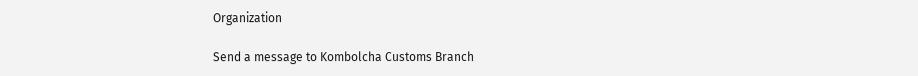Organization

Send a message to Kombolcha Customs Branch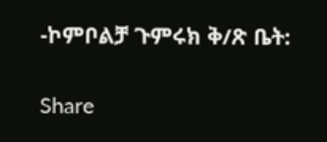-ኮምቦልቻ ጉምሩክ ቅ/ጽ ቤት:

Share